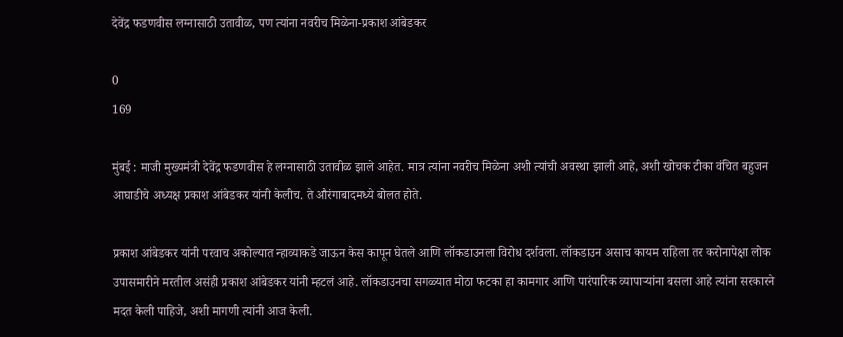देवेंद्र फडणवीस लग्नासाठी उतावीळ, पण त्यांना नवरीच मिळेना-प्रकाश आंबेडकर

0
169

मुंबई : माजी मुख्यमंत्री देवेंद्र फडणवीस हे लग्नासाठी उतावीळ झाले आहेत. मात्र त्यांना नवरीच मिळेना अशी त्यांची अवस्था झाली आहे, अशी खोचक टीका वंचित बहुजन आघाडीचे अध्यक्ष प्रकाश आंबेडकर यांनी केलीच. ते औरंगाबादमध्ये बोलत होते.

प्रकाश आंबेडकर यांनी परवाच अकोल्यात न्हाव्याकडे जाऊन केस कापून घेतले आणि लॉकडाउनला विरोध दर्शवला. लॉकडाउन असाच कायम राहिला तर करोनापेक्षा लोक उपासमारीने मरतील असंही प्रकाश आंबेडकर यांनी म्हटलं आहे. लॉकडाउनचा सगळ्यात मोठा फटका हा कामगार आणि पारंपारिक व्यापाऱ्यांना बसला आहे त्यांना सरकारने मदत केली पाहिजे, अशी मागणी त्यांनी आज केली.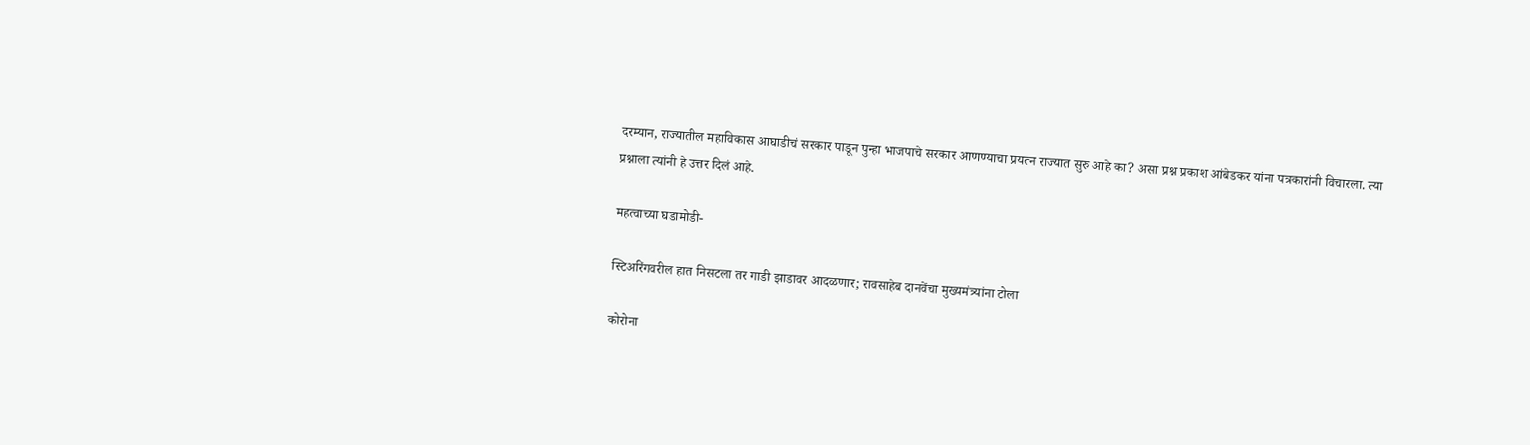दरम्यान, राज्यातील महाविकास आघाडीचं सरकार पाडून पुन्हा भाजपाचे सरकार आणण्याचा प्रयत्न राज्यात सुरु आहे का? असा प्रश्न प्रकाश आंबेडकर यांना पत्रकारांनी विचारला. त्या प्रश्नाला त्यांनी हे उत्तर दिलं आहे.

महत्वाच्या घडामोडी-

स्टिअरिंगवरील हात निसटला तर गाडी झाडावर आदळणार; रावसाहेब दानवेंचा मुख्यमंत्र्यांना टोला

कोरोना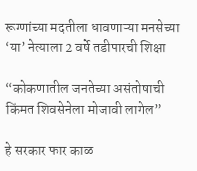रूग्णांच्या मदतीला धावणाऱ्या मनसेच्या ‘या’ नेत्याला 2 वर्षे तडीपारची शिक्षा

“कोकणातील जनतेच्या असंतोषाची किंमत शिवसेनेला मोजावी लागेल”

हे सरकार फार काळ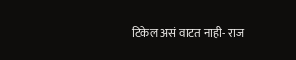टिकेल असं वाटत नाही- राज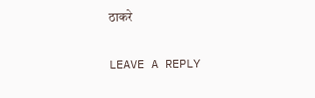ठाकरे

LEAVE A REPLY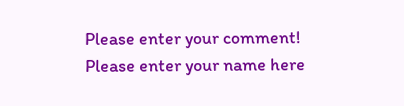Please enter your comment!
Please enter your name here